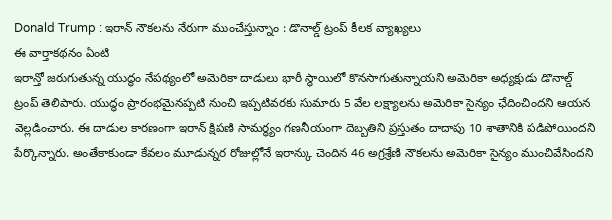Donald Trump : ఇరాన్ నౌకలను నేరుగా ముంచేస్తున్నాం : డొనాల్డ్ ట్రంప్ కీలక వ్యాఖ్యలు
ఈ వార్తాకథనం ఏంటి
ఇరాన్తో జరుగుతున్న యుద్ధం నేపథ్యంలో అమెరికా దాడులు భారీ స్థాయిలో కొనసాగుతున్నాయని అమెరికా అధ్యక్షుడు డొనాల్డ్ ట్రంప్ తెలిపారు. యుద్ధం ప్రారంభమైనప్పటి నుంచి ఇప్పటివరకు సుమారు 5 వేల లక్ష్యాలను అమెరికా సైన్యం ఛేదించిందని ఆయన వెల్లడించారు. ఈ దాడుల కారణంగా ఇరాన్ క్షిపణి సామర్థ్యం గణనీయంగా దెబ్బతిని ప్రస్తుతం దాదాపు 10 శాతానికి పడిపోయిందని పేర్కొన్నారు. అంతేకాకుండా కేవలం మూడున్నర రోజుల్లోనే ఇరాన్కు చెందిన 46 అగ్రశ్రేణి నౌకలను అమెరికా సైన్యం ముంచివేసిందని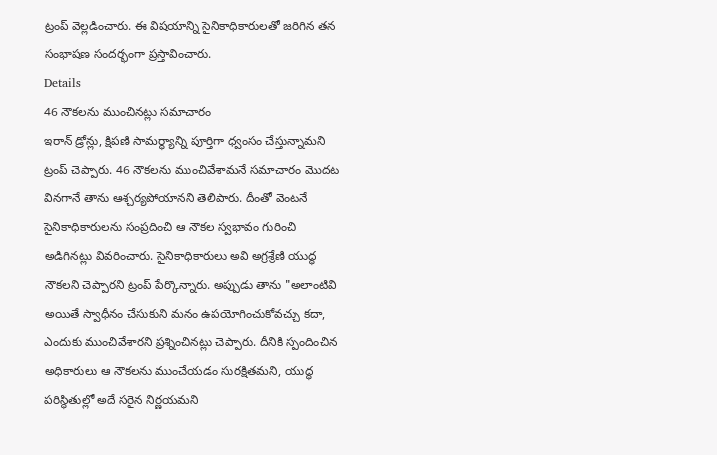ట్రంప్ వెల్లడించారు. ఈ విషయాన్ని సైనికాధికారులతో జరిగిన తన సంభాషణ సందర్భంగా ప్రస్తావించారు.
Details
46 నౌకలను ముంచినట్లు సమాచారం
ఇరాన్ డ్రోన్లు, క్షిపణి సామర్థ్యాన్ని పూర్తిగా ధ్వంసం చేస్తున్నామని ట్రంప్ చెప్పారు. 46 నౌకలను ముంచివేశామనే సమాచారం మొదట వినగానే తాను ఆశ్చర్యపోయానని తెలిపారు. దీంతో వెంటనే సైనికాధికారులను సంప్రదించి ఆ నౌకల స్వభావం గురించి అడిగినట్లు వివరించారు. సైనికాధికారులు అవి అగ్రశ్రేణి యుద్ధ నౌకలని చెప్పారని ట్రంప్ పేర్కొన్నారు. అప్పుడు తాను "అలాంటివి అయితే స్వాధీనం చేసుకుని మనం ఉపయోగించుకోవచ్చు కదా, ఎందుకు ముంచివేశారని ప్రశ్నించినట్లు చెప్పారు. దీనికి స్పందించిన అధికారులు ఆ నౌకలను ముంచేయడం సురక్షితమని, యుద్ధ పరిస్థితుల్లో అదే సరైన నిర్ణయమని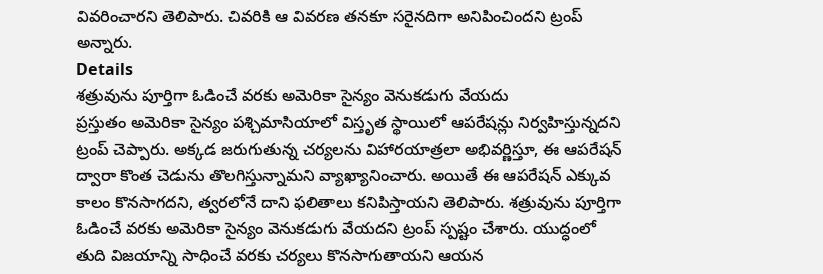వివరించారని తెలిపారు. చివరికి ఆ వివరణ తనకూ సరైనదిగా అనిపించిందని ట్రంప్ అన్నారు.
Details
శత్రువును పూర్తిగా ఓడించే వరకు అమెరికా సైన్యం వెనుకడుగు వేయదు
ప్రస్తుతం అమెరికా సైన్యం పశ్చిమాసియాలో విస్తృత స్థాయిలో ఆపరేషన్లు నిర్వహిస్తున్నదని ట్రంప్ చెప్పారు. అక్కడ జరుగుతున్న చర్యలను విహారయాత్రలా అభివర్ణిస్తూ, ఈ ఆపరేషన్ ద్వారా కొంత చెడును తొలగిస్తున్నామని వ్యాఖ్యానించారు. అయితే ఈ ఆపరేషన్ ఎక్కువ కాలం కొనసాగదని, త్వరలోనే దాని ఫలితాలు కనిపిస్తాయని తెలిపారు. శత్రువును పూర్తిగా ఓడించే వరకు అమెరికా సైన్యం వెనుకడుగు వేయదని ట్రంప్ స్పష్టం చేశారు. యుద్ధంలో తుది విజయాన్ని సాధించే వరకు చర్యలు కొనసాగుతాయని ఆయన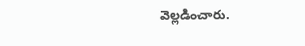వెల్లడించారు.